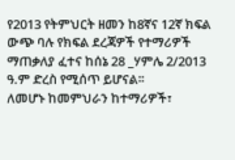የ2013 የትምህርት ዘመን ከ8ኛና 12ኛ ክፍል ውጭ ባሉ የክፍል ደረጃዎች የተማሪዎች ማጠቃለያ ፈተና ከሰኔ 28 _ሃምሌ 2/2013 ዓ.ም ድረስ የሚሰጥ ይሆናል፡፡
ለመሆኑ ከመምህራን ከተማሪዎች፣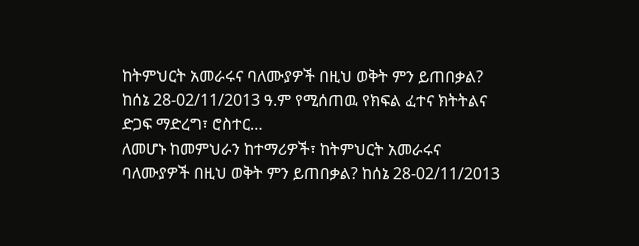ከትምህርት አመራሩና ባለሙያዎች በዚህ ወቅት ምን ይጠበቃል? ከሰኔ 28-02/11/2013 ዓ.ም የሚሰጠዉ የክፍል ፈተና ክትትልና ድጋፍ ማድረግ፣ ሮስተር…
ለመሆኑ ከመምህራን ከተማሪዎች፣ ከትምህርት አመራሩና ባለሙያዎች በዚህ ወቅት ምን ይጠበቃል? ከሰኔ 28-02/11/2013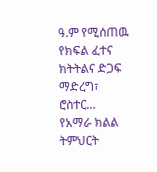ዓ.ም የሚሰጠዉ የክፍል ፈተና ክትትልና ድጋፍ ማድረግ፣ ሮስተር…
የአማራ ክልል ትምህርት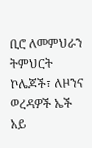ቢሮ ለመምህራን ትምህርት ኮሌጆች፣ ለዞንና ወረዳዎች ኤች አይ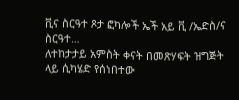ቪና ስርዓተ ጾታ ፎካሎች ኤች አይ ቪ /ኤድስ/ና ስርዓተ…
ለተከታታይ አምስት ቀናት በመጽሃፍት ዝግጅት ላይ ሲካሄድ የሰነበተው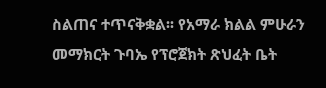ስልጠና ተጥናቅቋል፡፡ የአማራ ክልል ምሁራን መማክርት ጉባኤ የፕሮጀክት ጽህፈት ቤት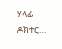ሃላፊ ዶክተር…